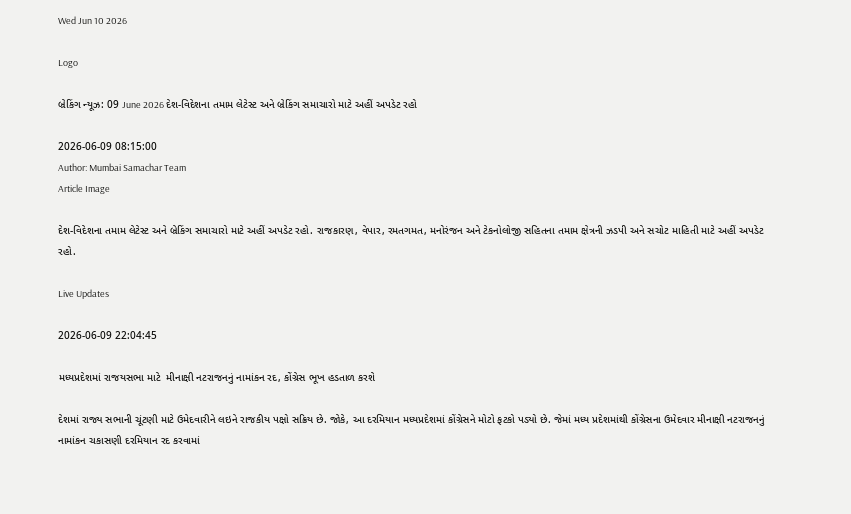Wed Jun 10 2026

Logo

બ્રેકિંગ ન્યૂઝ: 09 June 2026 દેશ-વિદેશના તમામ લેટેસ્ટ અને બ્રેકિંગ સમાચારો માટે અહીં અપડેટ રહો

2026-06-09 08:15:00
Author: Mumbai Samachar Team
Article Image

દેશ-વિદેશના તમામ લેટેસ્ટ અને બ્રેકિંગ સમાચારો માટે અહીં અપડેટ રહો. રાજકારણ, વેપાર, રમતગમત, મનોરંજન અને ટેકનોલોજી સહિતના તમામ ક્ષેત્રની ઝડપી અને સચોટ માહિતી માટે અહીં અપડેટ રહો.

Live Updates

2026-06-09 22:04:45

મધ્યપ્રદેશમાં રાજયસભા માટે  મીનાક્ષી નટરાજનનું નામાંકન રદ, કોંગ્રેસ ભૂખ હડતાળ કરશે

દેશમાં રાજ્ય સભાની ચૂંટણી માટે ઉમેદવારીને લઇને રાજકીય પક્ષો સક્રિય છે. જોકે, આ દરમિયાન મધ્યપ્રદેશમાં કોંગ્રેસને મોટો ફટકો પડ્યો છે. જેમાં મધ્ય પ્રદેશમાંથી કોંગ્રેસના ઉમેદવાર મીનાક્ષી નટરાજનનું નામાંકન ચકાસણી દરમિયાન રદ કરવામાં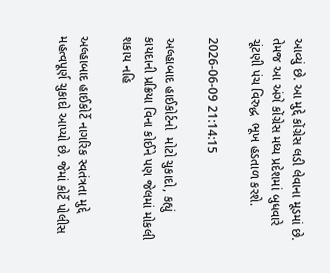આવ્યું છે. આ મુદ્દે કોંગ્રેસ લડી લેવાના મૂડમાં છે. તેમજ આ અંગે કોંગ્રેસ મધ્ય પ્રદેશમાં બુધવારે ચૂંટણી પંચ વિરુદ્ધ  ભૂખ હડતાળ કરશે.

2026-06-09 21:14:15

અલ્હાબાદ હાઈકોર્ટનો  મોટો ચુકાદો, કહ્યું કાયદાની પ્રક્રિયા વિના કોઈને પણ જેલમાં મોકલી શકાય નહિ

અલ્હાબાદ હાઈકોર્ટે નાગરિક સ્વતંત્રતા મુદ્દે મહત્વપૂર્ણ ચુકાદો આપ્યો છે. જેમાં કોર્ટે પોલીસ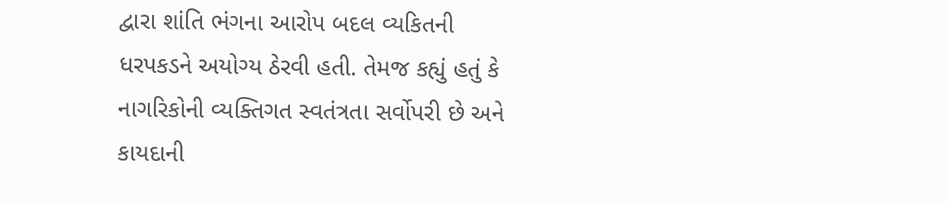દ્વારા શાંતિ ભંગના આરોપ બદલ વ્યકિતની ધરપકડને અયોગ્ય ઠેરવી હતી. તેમજ કહ્યું હતું કે નાગરિકોની વ્યક્તિગત સ્વતંત્રતા સર્વોપરી છે અને કાયદાની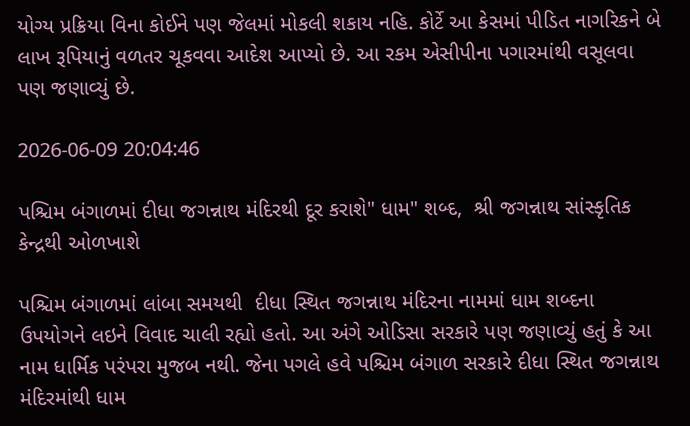યોગ્ય પ્રક્રિયા વિના કોઈને પણ જેલમાં મોકલી શકાય નહિ. કોર્ટે આ કેસમાં પીડિત નાગરિકને બે લાખ રૂપિયાનું વળતર ચૂકવવા આદેશ આપ્યો છે. આ રકમ એસીપીના પગારમાંથી વસૂલવા પણ જણાવ્યું છે.

2026-06-09 20:04:46

પશ્ચિમ બંગાળમાં દીધા જગન્નાથ મંદિરથી દૂર કરાશે" ધામ" શબ્દ,  શ્રી જગન્નાથ સાંસ્કૃતિક કેન્દ્રથી ઓળખાશે

પશ્ચિમ બંગાળમાં લાંબા સમયથી  દીધા સ્થિત જગન્નાથ મંદિરના નામમાં ધામ શબ્દના ઉપયોગને લઇને વિવાદ ચાલી રહ્યો હતો. આ અંગે ઓડિસા સરકારે પણ જણાવ્યું હતું કે આ નામ ધાર્મિક પરંપરા મુજબ નથી. જેના પગલે હવે પશ્ચિમ બંગાળ સરકારે દીધા સ્થિત જગન્નાથ મંદિરમાંથી ધામ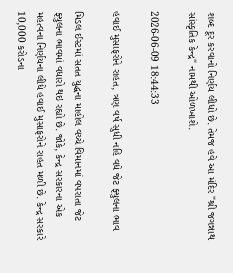શબ્દ દૂર કરવાનો નિર્ણય લીધો છે. તેમજ હવે આ મંદિર "શ્રી જગન્નાથ સાંસ્કૃતિક કેન્દ્ર" નામથી ઓળખાશે.

2026-06-09 18:44:33

હવાઈ મુસાફરોને રાહત, ત્રણ વર્ષ સુધી નહિ વધે જેટ ફ્યુલના ભાવ

મિડલ ઈસ્ટમાં સતત યુદ્ધના માહોલ વચ્ચે વિમાનમાં વપરાતા જેટ ફ્યુલના ભાવમાં વધારો થઇ રહ્યો છે. જોકે, કેન્દ્ર સરકારના એક મહત્વના નિર્ણયના લીધે હવાઈ મુસાફરોને રાહત મળી છે. કેન્દ્ર સરકારે 10,000 કરોડના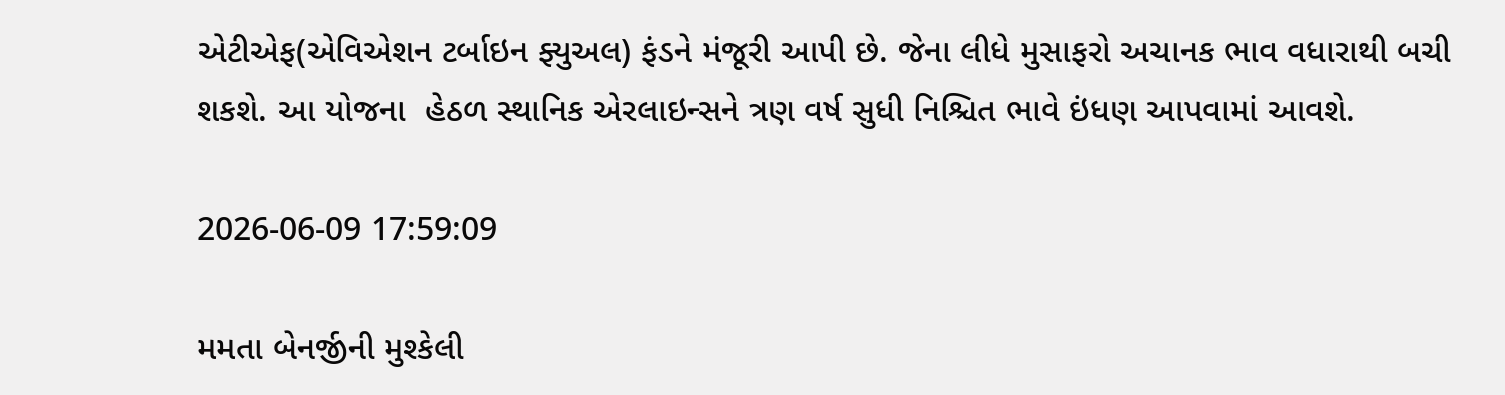એટીએફ(એવિએશન ટર્બાઇન ફ્યુઅલ) ફંડને મંજૂરી આપી છે. જેના લીધે મુસાફરો અચાનક ભાવ વધારાથી બચી શકશે. આ યોજના  હેઠળ સ્થાનિક એરલાઇન્સને ત્રણ વર્ષ સુધી નિશ્ચિત ભાવે ઇંધણ આપવામાં આવશે.

2026-06-09 17:59:09

મમતા બેનર્જીની મુશ્કેલી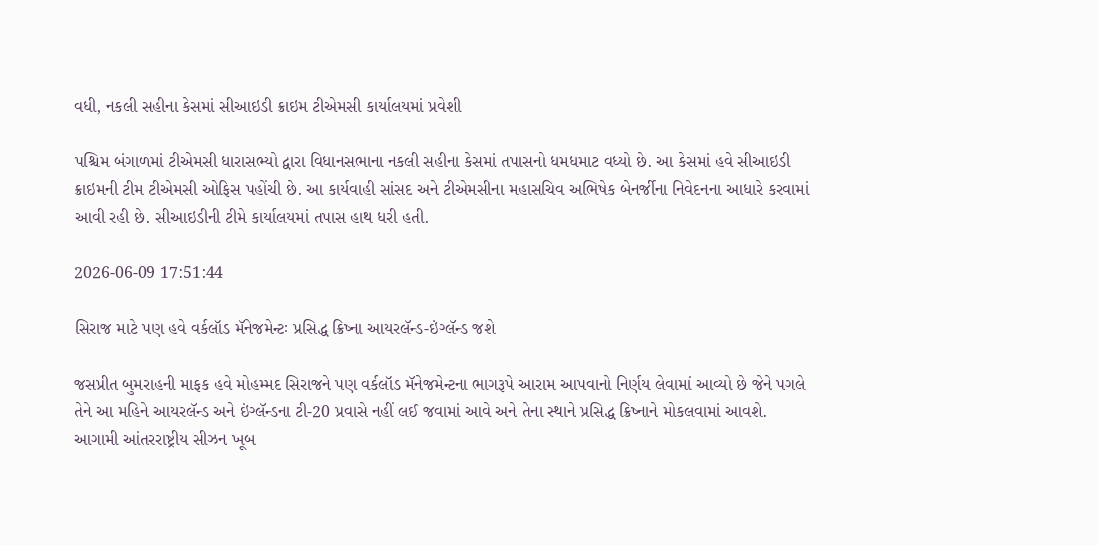વધી, નકલી સહીના કેસમાં સીઆઇડી ક્રાઇમ ટીએમસી કાર્યાલયમાં પ્રવેશી

પશ્ચિમ બંગાળમાં ટીએમસી ધારાસભ્યો દ્વારા વિધાનસભાના નકલી સહીના કેસમાં તપાસનો ધમધમાટ વધ્યો છે. આ કેસમાં હવે સીઆઇડી ક્રાઇમની ટીમ ટીએમસી ઓફિસ પહોંચી છે. આ કાર્યવાહી સાંસદ અને ટીએમસીના મહાસચિવ અભિષેક બેનર્જીના નિવેદનના આધારે કરવામાં આવી રહી છે. સીઆઇડીની ટીમે કાર્યાલયમાં તપાસ હાથ ધરી હતી.

2026-06-09 17:51:44

સિરાજ માટે પણ હવે વર્કલૉડ મૅનેજમેન્ટઃ પ્રસિદ્ધ ક્રિષ્ના આયરલૅન્ડ-ઇંગ્લૅન્ડ જશે

જસપ્રીત બુમરાહની માફક હવે મોહમ્મદ સિરાજને પણ વર્કલૉડ મૅનેજમેન્ટના ભાગરૂપે આરામ આપવાનો નિર્ણય લેવામાં આવ્યો છે જેને પગલે તેને આ મહિને આયરલૅન્ડ અને ઇંગ્લૅન્ડના ટી-20 પ્રવાસે નહીં લઈ જવામાં આવે અને તેના સ્થાને પ્રસિદ્ધ ક્રિષ્નાને મોકલવામાં આવશે. આગામી આંતરરાષ્ટ્રીય સીઝન ખૂબ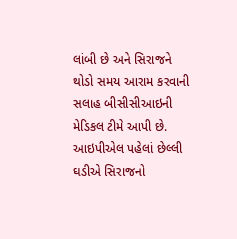લાંબી છે અને સિરાજને થોડો સમય આરામ કરવાની સલાહ બીસીસીઆઇની મેડિકલ ટીમે આપી છે. આઇપીએલ પહેલાં છેલ્લી ઘડીએ સિરાજનો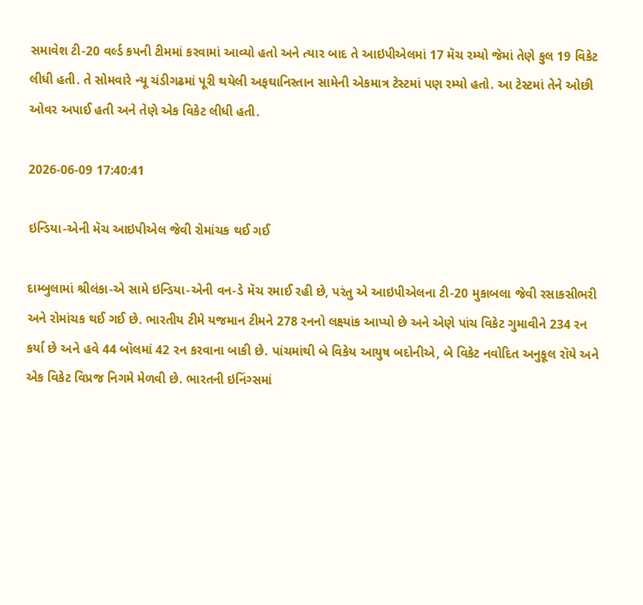સમાવેશ ટી-20 વર્લ્ડ કપની ટીમમાં કરવામાં આવ્યો હતો અને ત્યાર બાદ તે આઇપીએલમાં 17 મૅચ રમ્યો જેમાં તેણે કુલ 19 વિકેટ લીધી હતી. તે સોમવારે ન્યૂ ચંડીગઢમાં પૂરી થયેલી અફઘાનિસ્તાન સામેની એકમાત્ર ટેસ્ટમાં પણ રમ્યો હતો. આ ટેસ્ટમાં તેને ઓછી ઓવર અપાઈ હતી અને તેણે એક વિકેટ લીધી હતી.

2026-06-09 17:40:41

ઇન્ડિયા-એની મૅચ આઇપીએલ જેવી રોમાંચક થઈ ગઈ

દામ્બુલામાં શ્રીલંકા-એ સામે ઇન્ડિયા-એની વન-ડે મૅચ રમાઈ રહી છે, પરંતુ એ આઇપીએલના ટી-20 મુકાબલા જેવી રસાકસીભરી અને રોમાંચક થઈ ગઈ છે. ભારતીય ટીમે યજમાન ટીમને 278 રનનો લક્ષ્યાંક આપ્યો છે અને એણે પાંચ વિકેટ ગુમાવીને 234 રન કર્યા છે અને હવે 44 બૉલમાં 42 રન કરવાના બાકી છે. પાંચમાંથી બે વિકેય આયુષ બદોનીએ, બે વિકેટ નવોદિત અનુકૂલ રૉયે અને એક વિકેટ વિપ્રજ નિગમે મેળવી છે. ભારતની ઇનિંગ્સમાં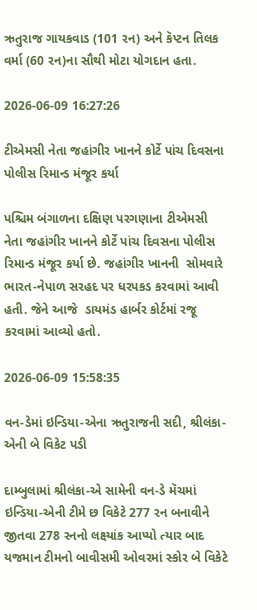ઋતુરાજ ગાયકવાડ (101 રન) અને કૅપ્ટન તિલક વર્મા (60 રન)ના સૌથી મોટા યોગદાન હતા.

2026-06-09 16:27:26

ટીએમસી નેતા જહાંગીર ખાનને કોર્ટે પાંચ દિવસના પોલીસ રિમાન્ડ મંજૂર કર્યા

પશ્ચિમ બંગાળના દક્ષિણ પરગણાના ટીએમસી નેતા જહાંગીર ખાનને કોર્ટે પાંચ દિવસના પોલીસ રિમાન્ડ મંજૂર કર્યા છે. જહાંગીર ખાનની  સોમવારે ભારત-નેપાળ સરહદ પર ધરપકડ કરવામાં આવી હતી. જેને આજે  ડાયમંડ હાર્બર કોર્ટમાં રજૂ કરવામાં આવ્યો હતો.

2026-06-09 15:58:35

વન-ડેમાં ઇન્ડિયા-એના ઋતુરાજની સદી, શ્રીલંકા-એની બે વિકેટ પડી

દામ્બુલામાં શ્રીલંકા-એ સામેની વન-ડે મૅચમાં ઇન્ડિયા-એની ટીમે છ વિકેટે 277 રન બનાવીને જીતવા 278 રનનો લક્ષ્યાંક આપ્યો ત્યાર બાદ યજમાન ટીમનો બાવીસમી ઓવરમાં સ્કોર બે વિકેટે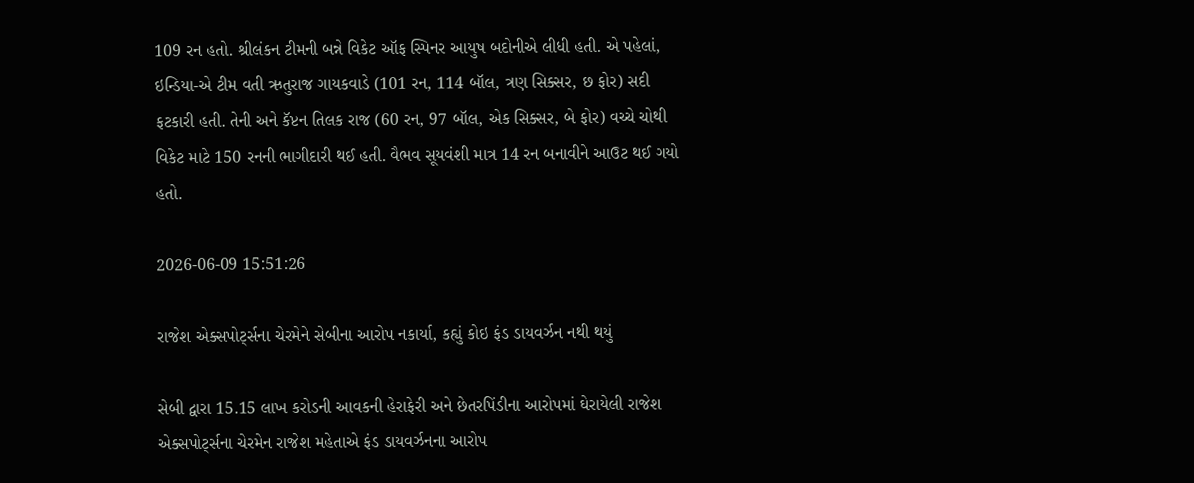109 રન હતો. શ્રીલંકન ટીમની બન્ને વિકેટ ઑફ સ્પિનર આયુષ બદોનીએ લીધી હતી. એ પહેલાં, ઇન્ડિયા-એ ટીમ વતી ઋતુરાજ ગાયકવાડે (101 રન, 114 બૉલ, ત્રણ સિક્સર, છ ફોર) સદી ફટકારી હતી. તેની અને કૅપ્ટન તિલક રાજ (60 રન, 97 બૉલ, એક સિક્સર, બે ફોર) વચ્ચે ચોથી વિકેટ માટે 150 રનની ભાગીદારી થઈ હતી. વૈભવ સૂયવંશી માત્ર 14 રન બનાવીને આઉટ થઈ ગયો હતો.

2026-06-09 15:51:26

રાજેશ એક્સપોર્ટ્સના ચેરમેને સેબીના આરોપ નકાર્યા, કહ્યું કોઇ ફંડ ડાયવર્ઝન નથી થયું

સેબી દ્વારા 15.15 લાખ કરોડની આવકની હેરાફેરી અને છેતરપિંડીના આરોપમાં ઘેરાયેલી રાજેશ એક્સપોર્ટ્સના ચેરમેન રાજેશ મહેતાએ ફંડ ડાયવર્ઝનના આરોપ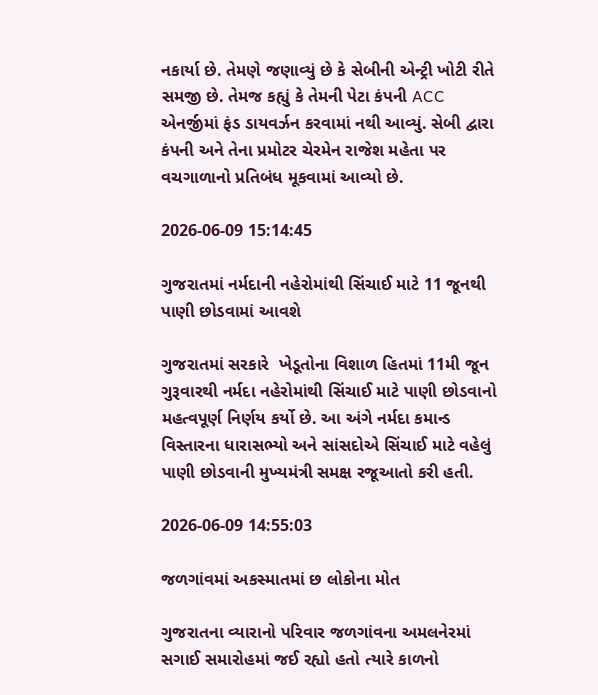નકાર્યા છે. તેમણે જણાવ્યું છે કે સેબીની એન્ટ્રી ખોટી રીતે સમજી છે. તેમજ કહ્યું કે તેમની પેટા કંપની ACC એનર્જીમાં ફંડ ડાયવર્ઝન કરવામાં નથી આવ્યું. સેબી દ્વારા કંપની અને તેના પ્રમોટર ચેરમેન રાજેશ મહેતા પર વચગાળાનો પ્રતિબંધ મૂકવામાં આવ્યો છે.

2026-06-09 15:14:45

ગુજરાતમાં નર્મદાની નહેરોમાંથી સિંચાઈ માટે 11 જૂનથી પાણી છોડવામાં આવશે

ગુજરાતમાં સરકારે  ખેડૂતોના વિશાળ હિતમાં 11મી જૂન ગુરૂવારથી નર્મદા નહેરોમાંથી સિંચાઈ માટે પાણી છોડવાનો મહત્વપૂર્ણ નિર્ણય કર્યો છે. આ અંગે નર્મદા કમાન્ડ વિસ્તારના ધારાસભ્યો અને સાંસદોએ સિંચાઈ માટે વહેલું પાણી છોડવાની મુખ્યમંત્રી સમક્ષ રજૂઆતો કરી હતી.

2026-06-09 14:55:03

જળગાંવમાં અકસ્માતમાં છ લોકોના મોત

ગુજરાતના વ્યારાનો પરિવાર જળગાંવના અમલનેરમાં સગાઈ સમારોહમાં જઈ રહ્યો હતો ત્યારે કાળનો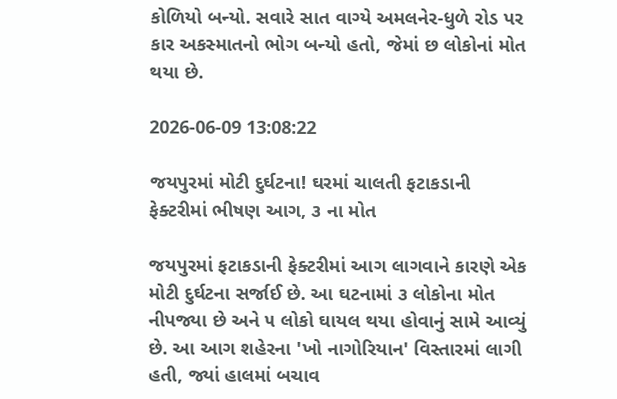કોળિયો બન્યો. સવારે સાત વાગ્યે અમલનેર-ધુળે રોડ પર કાર અકસ્માતનો ભોગ બન્યો હતો, જેમાં છ લોકોનાં મોત થયા છે.

2026-06-09 13:08:22

જયપુરમાં મોટી દુર્ઘટના! ઘરમાં ચાલતી ફટાકડાની ફેક્ટરીમાં ભીષણ આગ, ૩ ના મોત

જયપુરમાં ફટાકડાની ફેક્ટરીમાં આગ લાગવાને કારણે એક મોટી દુર્ઘટના સર્જાઈ છે. આ ઘટનામાં ૩ લોકોના મોત નીપજ્યા છે અને ૫ લોકો ઘાયલ થયા હોવાનું સામે આવ્યું છે. આ આગ શહેરના 'ખો નાગોરિયાન' વિસ્તારમાં લાગી હતી, જ્યાં હાલમાં બચાવ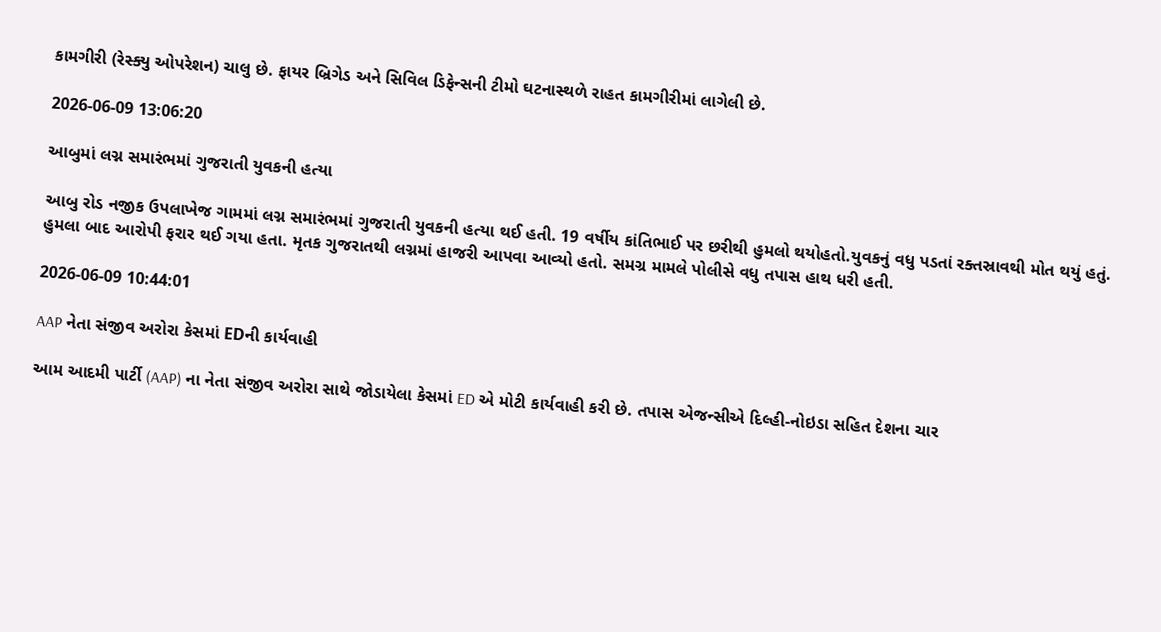કામગીરી (રેસ્ક્યુ ઓપરેશન) ચાલુ છે. ફાયર બ્રિગેડ અને સિવિલ ડિફેન્સની ટીમો ઘટનાસ્થળે રાહત કામગીરીમાં લાગેલી છે.

2026-06-09 13:06:20

આબુમાં લગ્ન સમારંભમાં ગુજરાતી યુવકની હત્યા

આબુ રોડ નજીક ઉપલાખેજ ગામમાં લગ્ન સમારંભમાં ગુજરાતી યુવકની હત્યા થઈ હતી. 19 વર્ષીય કાંતિભાઈ પર છરીથી હુમલો થયોહતો.યુવકનું વધુ પડતાં રક્તસ્રાવથી મોત થયું હતું. હુમલા બાદ આરોપી ફરાર થઈ ગયા હતા. મૃતક ગુજરાતથી લગ્નમાં હાજરી આપવા આવ્યો હતો. સમગ્ર મામલે પોલીસે વધુ તપાસ હાથ ધરી હતી.

2026-06-09 10:44:01

AAP નેતા સંજીવ અરોરા કેસમાં EDની કાર્યવાહી

આમ આદમી પાર્ટી (AAP) ના નેતા સંજીવ અરોરા સાથે જોડાયેલા કેસમાં ED એ મોટી કાર્યવાહી કરી છે. તપાસ એજન્સીએ દિલ્હી-નોઇડા સહિત દેશના ચાર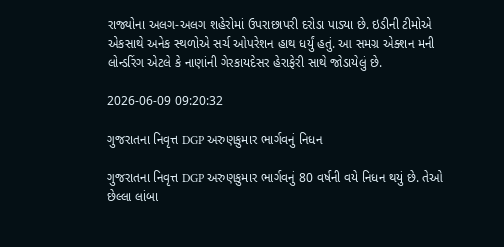રાજ્યોના અલગ-અલગ શહેરોમાં ઉપરાછાપરી દરોડા પાડ્યા છે. ઇડીની ટીમોએ એકસાથે અનેક સ્થળોએ સર્ચ ઓપરેશન હાથ ધર્યું હતું. આ સમગ્ર એક્શન મની લોન્ડરિંગ એટલે કે નાણાંની ગેરકાયદેસર હેરાફેરી સાથે જોડાયેલું છે.

2026-06-09 09:20:32

ગુજરાતના નિવૃત્ત DGP અરુણકુમાર ભાર્ગવનું નિધન

ગુજરાતના નિવૃત્ત DGP અરુણકુમાર ભાર્ગવનું 80 વર્ષની વયે નિધન થયું છે. તેઓ છેલ્લા લાંબા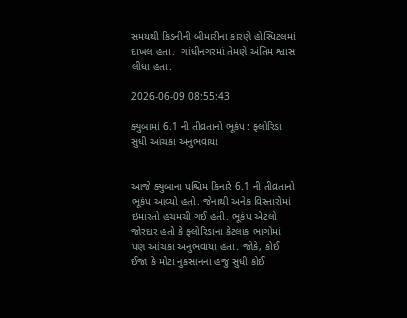સમયથી કિડનીની બીમારીના કારણે હોસ્પિટલમાં દાખલ હતા.  ગાંધીનગરમાં તેમણે અંતિમ શ્વાસ લીધા હતા.

2026-06-09 08:55:43

ક્યુબામાં 6.1 ની તીવ્રતાનો ભૂકંપ : ફ્લોરિડા સુધી આંચકા અનુભવાયા


આજે ક્યુબાના પશ્ચિમ કિનારે 6.1 ની તીવ્રતાનો ભૂકંપ આવ્યો હતો. જેનાથી અનેક વિસ્તારોમાં ઇમારતો હચમચી ગઈ હતી. ભૂકંપ એટલો જોરદાર હતો કે ફ્લોરિડાના કેટલાક ભાગોમાં પણ આંચકા અનુભવાયા હતા. જોકે, કોઈ ઈજા કે મોટા નુકસાનના હજુ સુધી કોઈ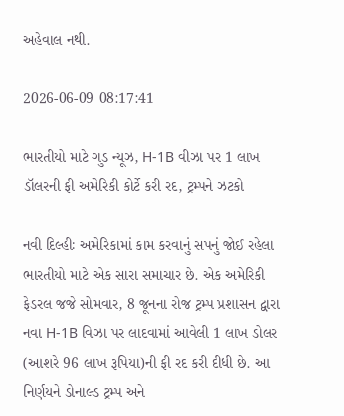અહેવાલ નથી.

2026-06-09 08:17:41

ભારતીયો માટે ગુડ ન્યૂઝ, H-1B વીઝા પર 1 લાખ ડૉલરની ફી અમેરિકી કોર્ટે કરી રદ, ટ્રમ્પને ઝટકો

નવી દિલ્હીઃ અમેરિકામાં કામ કરવાનું સપનું જોઈ રહેલા ભારતીયો માટે એક સારા સમાચાર છે. એક અમેરિકી ફેડરલ જજે સોમવાર, 8 જૂનના રોજ ટ્રમ્પ પ્રશાસન દ્વારા નવા H-1B વિઝા પર લાદવામાં આવેલી 1 લાખ ડોલર (આશરે 96 લાખ રૂપિયા)ની ફી રદ કરી દીધી છે. આ નિર્ણયને ડોનાલ્ડ ટ્રમ્પ અને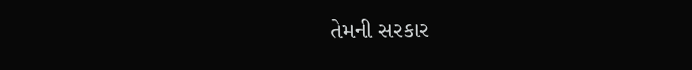તેમની સરકાર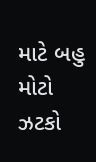માટે બહુ મોટો ઝટકો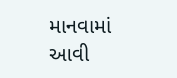માનવામાં આવી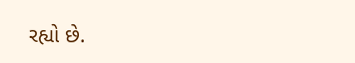રહ્યો છે.